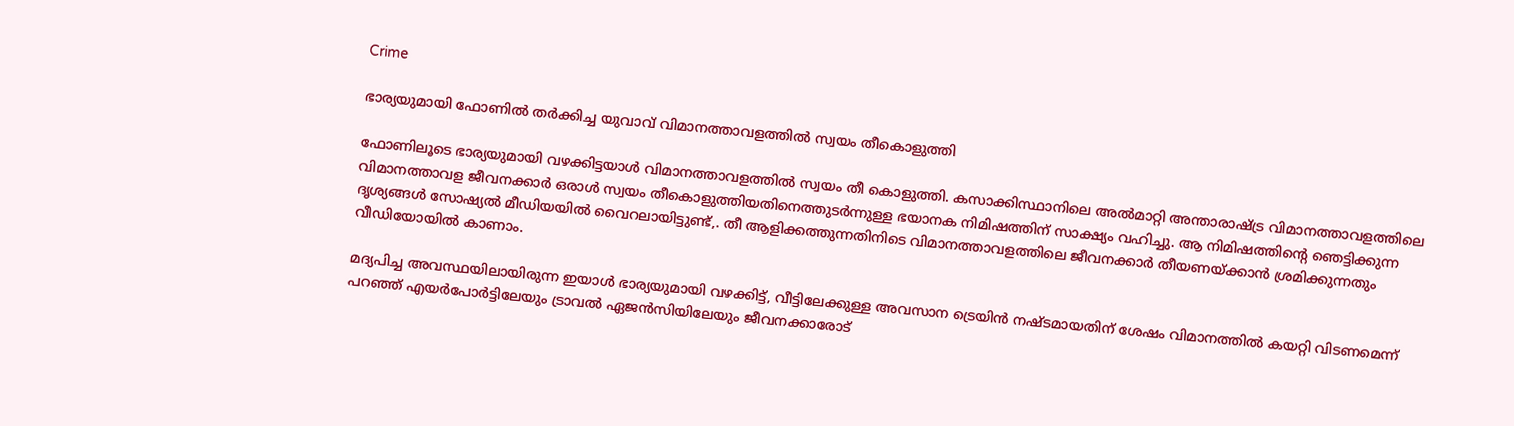Crime

ഭാര്യയുമായി ഫോണിൽ തർക്കിച്ച യുവാവ് വിമാനത്താവളത്തിൽ സ്വയം തീകൊളുത്തി

ഫോണിലൂടെ ഭാര്യയുമായി വഴക്കിട്ടയാള്‍ വിമാനത്താവളത്തില്‍ സ്വയം തീ കൊളുത്തി. കസാക്കിസ്ഥാനിലെ അൽമാറ്റി അന്താരാഷ്ട്ര വിമാനത്താവളത്തിലെ വിമാനത്താവള ജീവനക്കാർ ഒരാൾ സ്വയം തീകൊളുത്തിയതിനെത്തുടർന്നുള്ള ഭയാനക നിമിഷത്തിന് സാക്ഷ്യം വഹിച്ചു. ആ നിമിഷത്തിന്റെ ഞെട്ടിക്കുന്ന ദൃശ്യങ്ങൾ സോഷ്യൽ മീഡിയയിൽ വൈറലായിട്ടുണ്ട്,. തീ ആളിക്കത്തുന്നതിനിടെ വിമാനത്താവളത്തിലെ ജീവനക്കാര്‍ തീയണയ്ക്കാന്‍ ശ്രമിക്കുന്നതും വീഡിയോയില്‍ കാണാം.

മദ്യപിച്ച അവസ്ഥയിലായിരുന്ന ഇയാള്‍ ഭാര്യയുമായി വഴക്കിട്ട്, വീട്ടിലേക്കുള്ള അവസാന ട്രെയിന്‍ നഷ്ടമായതിന് ശേഷം വിമാനത്തില്‍ കയറ്റി വിടണമെന്ന് പറഞ്ഞ് എയര്‍പോര്‍ട്ടിലേയും ട്രാവല്‍ ഏജന്‍സിയിലേയും ജീവനക്കാരോട്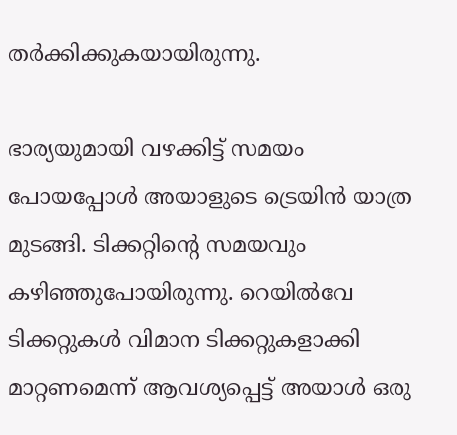തര്‍ക്കിക്കുകയായിരുന്നു.

ഭാര്യയുമായി വഴക്കിട്ട് സമയം പോയപ്പോള്‍ അയാളുടെ ട്രെയിന്‍ യാത്ര മുടങ്ങി. ടിക്കറ്റിന്റെ സമയവും കഴിഞ്ഞുപോയിരുന്നു. റെയില്‍വേ ടിക്കറ്റുകള്‍ വിമാന ടിക്കറ്റുകളാക്കി മാറ്റണമെന്ന് ആവശ്യപ്പെട്ട് അയാള്‍ ഒരു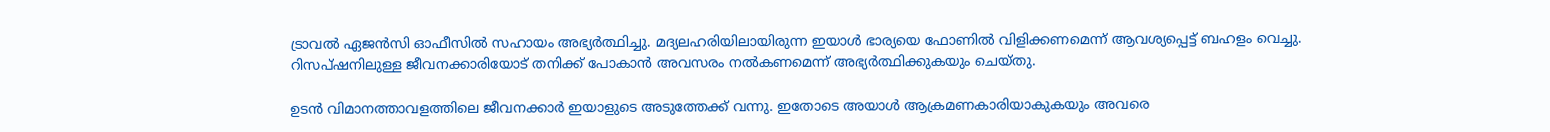ട്രാവല്‍ ഏജന്‍സി ഓഫീസില്‍ സഹായം അഭ്യര്‍ത്ഥിച്ചു. മദ്യലഹരിയിലായിരുന്ന ഇയാള്‍ ഭാര്യയെ ഫോണില്‍ വിളിക്കണമെന്ന് ആവശ്യപ്പെട്ട് ബഹളം വെച്ചു. റിസപ്ഷനിലുള്ള ജീവനക്കാരിയോട് തനിക്ക് പോകാന്‍ അവസരം നല്‍കണമെന്ന് അഭ്യര്‍ത്ഥിക്കുകയും ചെയ്തു.

ഉടന്‍ വിമാനത്താവളത്തിലെ ജീവനക്കാര്‍ ഇയാളുടെ അടുത്തേക്ക് വന്നു. ഇതോടെ അയാള്‍ ആക്രമണകാരിയാകുകയും അവരെ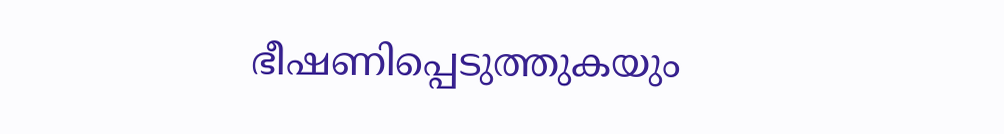ഭീഷണിപ്പെടുത്തുകയും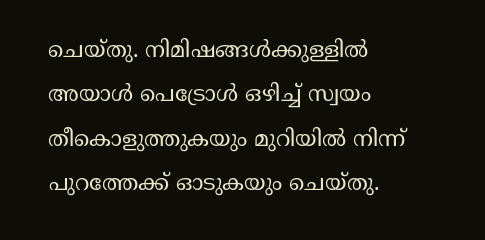ചെയ്തു. നിമിഷങ്ങൾക്കുള്ളിൽ അയാൾ പെട്രോൾ ഒഴിച്ച് സ്വയം തീകൊളുത്തുകയും മുറിയില്‍ നിന്ന് പുറത്തേക്ക് ഓടുകയും ചെയ്തു.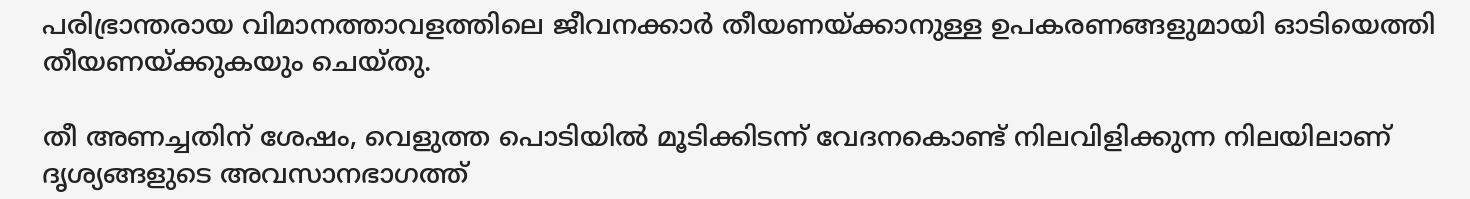പരിഭ്രാന്തരായ വിമാനത്താവളത്തിലെ ജീവനക്കാര്‍ തീയണയ്ക്കാനുള്ള ഉപകരണങ്ങളുമായി ഓടിയെത്തി തീയണയ്ക്കുകയും ചെയ്തു.

തീ അണച്ചതിന് ശേഷം, വെളുത്ത പൊടിയില്‍ മൂടിക്കിടന്ന് വേദനകൊണ്ട് നിലവിളിക്കുന്ന നിലയിലാണ് ദൃശ്യങ്ങളുടെ അവസാനഭാഗത്ത്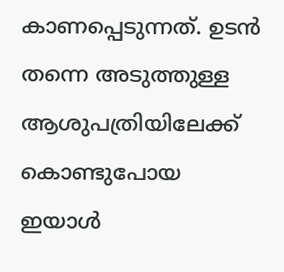കാണപ്പെടുന്നത്. ഉടന്‍ തന്നെ അടുത്തുള്ള ആശുപത്രിയിലേക്ക് കൊണ്ടുപോയ ഇയാള്‍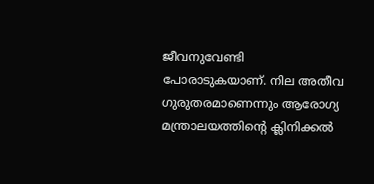ജീവനുവേണ്ടി പോരാടുകയാണ്. നില അതീവ ഗുരുതരമാണെന്നും ആരോഗ്യ മന്ത്രാലയത്തിന്റെ ക്ലിനിക്കല്‍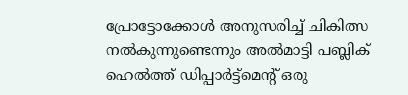പ്രോട്ടോക്കോള്‍ അനുസരിച്ച് ചികിത്സ നല്‍കുന്നുണ്ടെന്നും അല്‍മാട്ടി പബ്ലിക് ഹെല്‍ത്ത് ഡിപ്പാര്‍ട്ട്മെന്റ് ഒരു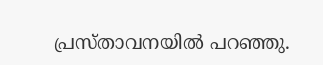പ്രസ്താവനയില്‍ പറഞ്ഞു.